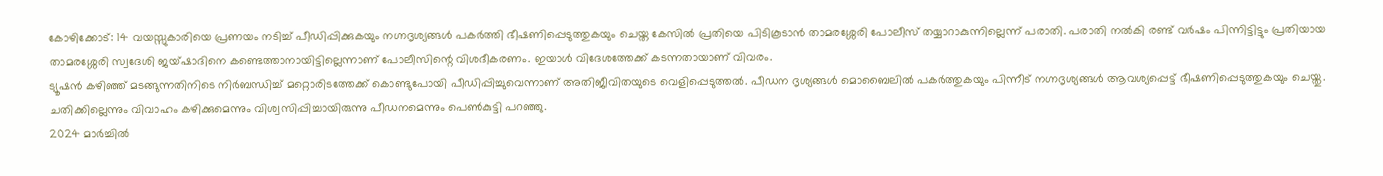കോഴിക്കോട്: 14 വയസ്സുകാരിയെ പ്രണയം നടിച്ച് പീഡിപ്പിക്കുകയും നഗ്നദൃശ്യങ്ങൾ പകർത്തി ഭീഷണിപ്പെടുത്തുകയും ചെയ്ത കേസിൽ പ്രതിയെ പിടികൂടാൻ താമരശ്ശേരി പോലീസ് തയ്യാറാകുന്നില്ലെന്ന് പരാതി. പരാതി നൽകി രണ്ട് വർഷം പിന്നിട്ടിട്ടും പ്രതിയായ താമരശ്ശേരി സ്വദേശി ജയ്ഷാദിനെ കണ്ടെത്താനായിട്ടില്ലെന്നാണ് പോലീസിന്റെ വിശദീകരണം. ഇയാൾ വിദേശത്തേക്ക് കടന്നതായാണ് വിവരം.
ട്യൂഷൻ കഴിഞ്ഞ് മടങ്ങുന്നതിനിടെ നിർബന്ധിച്ച് മറ്റൊരിടത്തേക്ക് കൊണ്ടുപോയി പീഡിപ്പിച്ചുവെന്നാണ് അതിജീവിതയുടെ വെളിപ്പെടുത്തൽ. പീഡന ദൃശ്യങ്ങൾ മൊബൈലിൽ പകർത്തുകയും പിന്നീട് നഗ്നദൃശ്യങ്ങൾ ആവശ്യപ്പെട്ട് ഭീഷണിപ്പെടുത്തുകയും ചെയ്തു. ചതിക്കില്ലെന്നും വിവാഹം കഴിക്കുമെന്നും വിശ്വസിപ്പിച്ചായിരുന്നു പീഡനമെന്നും പെൺകുട്ടി പറഞ്ഞു.
2024 മാർച്ചിൽ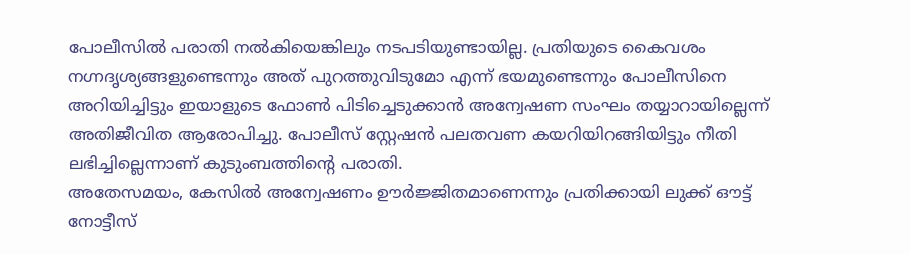പോലീസിൽ പരാതി നൽകിയെങ്കിലും നടപടിയുണ്ടായില്ല. പ്രതിയുടെ കൈവശം നഗ്നദൃശ്യങ്ങളുണ്ടെന്നും അത് പുറത്തുവിടുമോ എന്ന് ഭയമുണ്ടെന്നും പോലീസിനെ അറിയിച്ചിട്ടും ഇയാളുടെ ഫോൺ പിടിച്ചെടുക്കാൻ അന്വേഷണ സംഘം തയ്യാറായില്ലെന്ന് അതിജീവിത ആരോപിച്ചു. പോലീസ് സ്റ്റേഷൻ പലതവണ കയറിയിറങ്ങിയിട്ടും നീതി ലഭിച്ചില്ലെന്നാണ് കുടുംബത്തിന്റെ പരാതി.
അതേസമയം, കേസിൽ അന്വേഷണം ഊർജ്ജിതമാണെന്നും പ്രതിക്കായി ലുക്ക് ഔട്ട് നോട്ടീസ്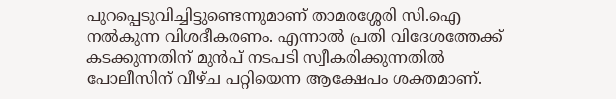പുറപ്പെടുവിച്ചിട്ടുണ്ടെന്നുമാണ് താമരശ്ശേരി സി.ഐ നൽകുന്ന വിശദീകരണം. എന്നാൽ പ്രതി വിദേശത്തേക്ക് കടക്കുന്നതിന് മുൻപ് നടപടി സ്വീകരിക്കുന്നതിൽ പോലീസിന് വീഴ്ച പറ്റിയെന്ന ആക്ഷേപം ശക്തമാണ്.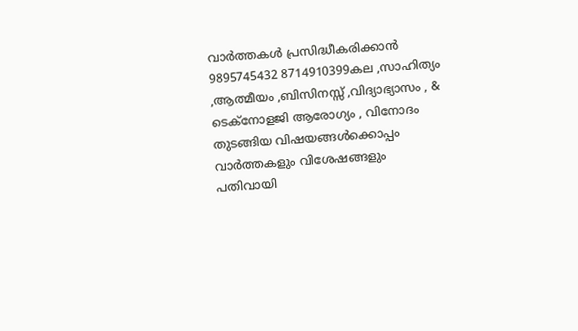വാർത്തകൾ പ്രസിദ്ധീകരിക്കാൻ
9895745432 8714910399കല ,സാഹിത്യം ,ആത്മീയം ,ബിസിനസ്സ് ,വിദ്യാഭ്യാസം , & ടെക്നോളജി ആരോഗ്യം , വിനോദം തുടങ്ങിയ വിഷയങ്ങൾക്കൊപ്പം വാർത്തകളും വിശേഷങ്ങളും പതിവായി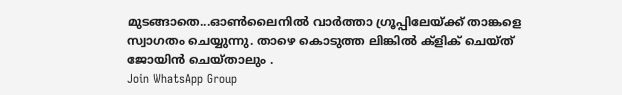മുടങ്ങാതെ...ഓൺലൈനിൽ വാർത്താ ഗ്രൂപ്പിലേയ്ക്ക് താങ്കളെ സ്വാഗതം ചെയ്യുന്നു. താഴെ കൊടുത്ത ലിങ്കിൽ ക്ളിക് ചെയ്ത് ജോയിൻ ചെയ്താലും .
Join WhatsApp Group